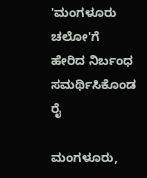'ಮಂಗಳೂರು ಚಲೋ'ಗೆ ಹೇರಿದ ನಿರ್ಬಂಧ ಸಮರ್ಥಿಸಿಕೊಂಡ ರೈ

ಮಂಗಳೂರು,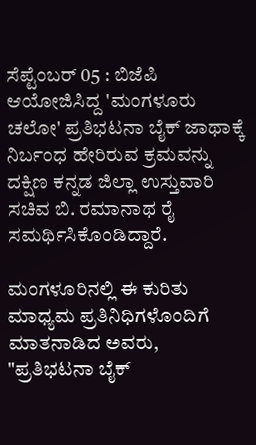ಸೆಪ್ಟೆಂಬರ್ 05 : ಬಿಜೆಪಿ ಆಯೋಜಿಸಿದ್ದ 'ಮಂಗಳೂರು ಚಲೋ' ಪ್ರತಿಭಟನಾ ಬೈಕ್ ಜಾಥಾಕ್ಕೆ ನಿರ್ಬಂಧ ಹೇರಿರುವ ಕ್ರಮವನ್ನು ದಕ್ಷಿಣ ಕನ್ನಡ ಜಿಲ್ಲಾ ಉಸ್ತುವಾರಿ ಸಚಿವ ಬಿ. ರಮಾನಾಥ ರೈ ಸಮರ್ಥಿಸಿಕೊಂಡಿದ್ದಾರೆ.

ಮಂಗಳೂರಿನಲ್ಲಿ ಈ ಕುರಿತು ಮಾಧ್ಯಮ ಪ್ರತಿನಿಧಿಗಳೊಂದಿಗೆ ಮಾತನಾಡಿದ ಅವರು, "ಪ್ರತಿಭಟನಾ ಬೈಕ್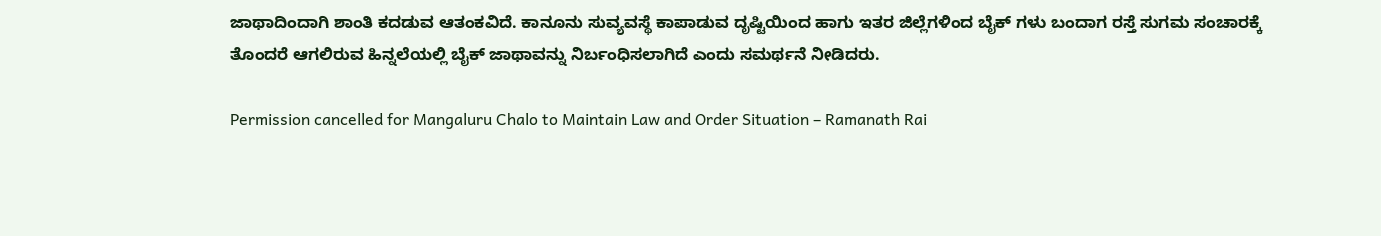ಜಾಥಾದಿಂದಾಗಿ ಶಾಂತಿ ಕದಡುವ ಆತಂಕವಿದೆ. ಕಾನೂನು ಸುವ್ಯವಸ್ಥೆ ಕಾಪಾಡುವ ದೃಷ್ಟಿಯಿಂದ ಹಾಗು ಇತರ ಜಿಲ್ಲೆಗಳಿಂದ ಬೈಕ್ ಗಳು ಬಂದಾಗ ರಸ್ತೆ ಸುಗಮ ಸಂಚಾರಕ್ಕೆ ತೊಂದರೆ ಆಗಲಿರುವ ಹಿನ್ನಲೆಯಲ್ಲಿ ಬೈಕ್ ಜಾಥಾವನ್ನು ನಿರ್ಬಂಧಿಸಲಾಗಿದೆ ಎಂದು ಸಮರ್ಥನೆ ನೀಡಿದರು.

Permission cancelled for Mangaluru Chalo to Maintain Law and Order Situation – Ramanath Rai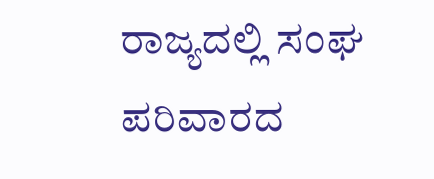ರಾಜ್ಯದಲ್ಲಿ ಸಂಘ ಪರಿವಾರದ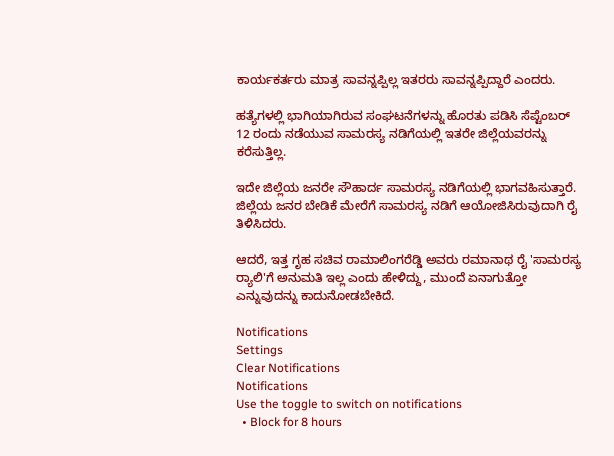ಕಾರ್ಯಕರ್ತರು ಮಾತ್ರ ಸಾವನ್ನಪ್ಪಿಲ್ಲ ಇತರರು ಸಾವನ್ನಪ್ಪಿದ್ದಾರೆ ಎಂದರು.

ಹತ್ಯೆಗಳಲ್ಲಿ ಭಾಗಿಯಾಗಿರುವ ಸಂಘಟನೆಗಳನ್ನು ಹೊರತು ಪಡಿಸಿ ಸೆಪ್ಟೆಂಬರ್ 12 ರಂದು ನಡೆಯುವ ಸಾಮರಸ್ಯ ನಡಿಗೆಯಲ್ಲಿ ಇತರೇ ಜಿಲ್ಲೆಯವರನ್ನು ಕರೆಸುತ್ತಿಲ್ಲ.

ಇದೇ ಜಿಲ್ಲೆಯ ಜನರೇ ಸೌಹಾರ್ದ ಸಾಮರಸ್ಯ ನಡಿಗೆಯಲ್ಲಿ ಭಾಗವಹಿಸುತ್ತಾರೆ. ಜಿಲ್ಲೆಯ ಜನರ ಬೇಡಿಕೆ ಮೇರೆಗೆ ಸಾಮರಸ್ಯ ನಡಿಗೆ ಆಯೋಜಿಸಿರುವುದಾಗಿ ರೈ ತಿಳಿಸಿದರು.

ಆದರೆ, ಇತ್ತ ಗೃಹ ಸಚಿವ ರಾಮಾಲಿಂಗರೆಡ್ಡಿ ಅವರು ರಮಾನಾಥ ರೈ 'ಸಾಮರಸ್ಯ ರ‍್ಯಾಲಿ'ಗೆ ಅನುಮತಿ ಇಲ್ಲ ಎಂದು ಹೇಳಿದ್ದು, ಮುಂದೆ ಏನಾಗುತ್ತೋ ಎನ್ನುವುದನ್ನು ಕಾದುನೋಡಬೇಕಿದೆ.

Notifications
Settings
Clear Notifications
Notifications
Use the toggle to switch on notifications
  • Block for 8 hours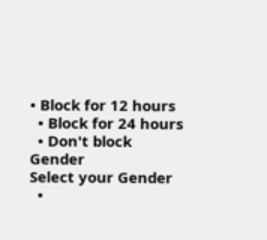• Block for 12 hours
  • Block for 24 hours
  • Don't block
Gender
Select your Gender
  •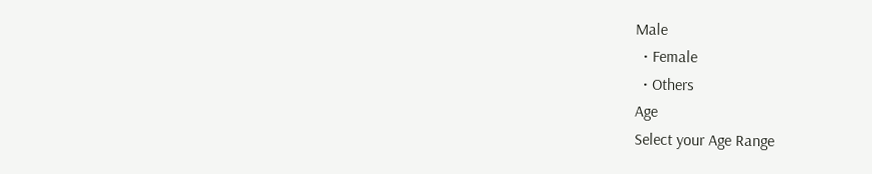Male
  • Female
  • Others
Age
Select your Age Range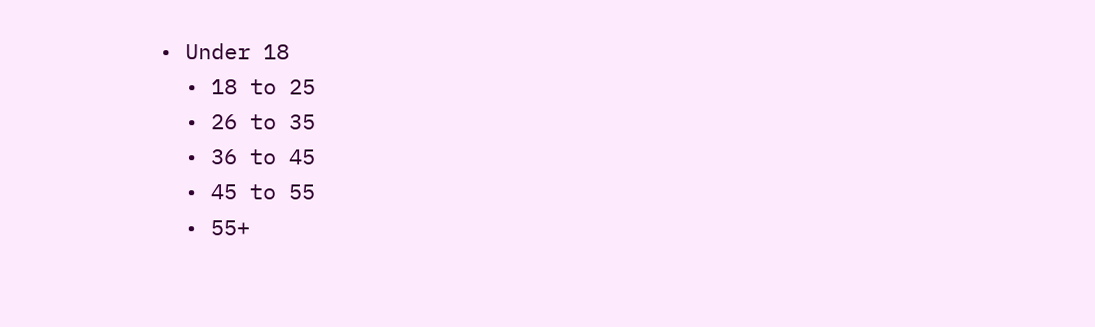• Under 18
  • 18 to 25
  • 26 to 35
  • 36 to 45
  • 45 to 55
  • 55+